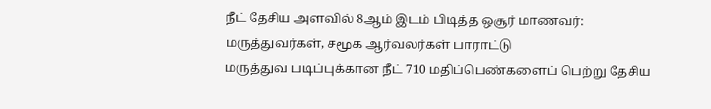நீட் தேசிய அளவில் 8ஆம் இடம் பிடித்த ஒசூர் மாணவர்: மருத்துவர்கள், சமூக ஆர்வலர்கள் பாராட்டு
மருத்துவ படிப்புக்கான நீட் 710 மதிப்பெண்களைப் பெற்று தேசிய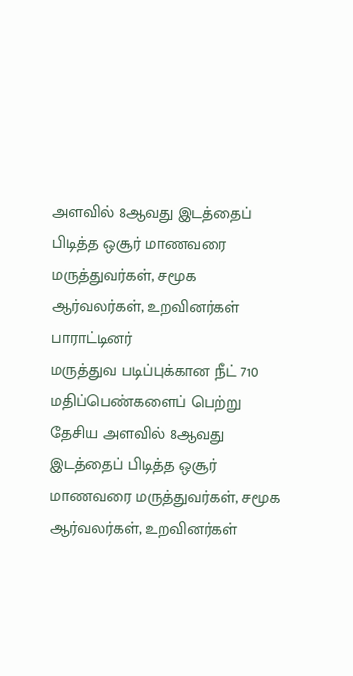அளவில் 8ஆவது இடத்தைப் பிடித்த ஒசூர் மாணவரை மருத்துவர்கள், சமூக ஆர்வலர்கள், உறவினர்கள் பாராட்டினர்
மருத்துவ படிப்புக்கான நீட் 710 மதிப்பெண்களைப் பெற்று தேசிய அளவில் 8ஆவது இடத்தைப் பிடித்த ஒசூர் மாணவரை மருத்துவர்கள், சமூக ஆர்வலர்கள், உறவினர்கள்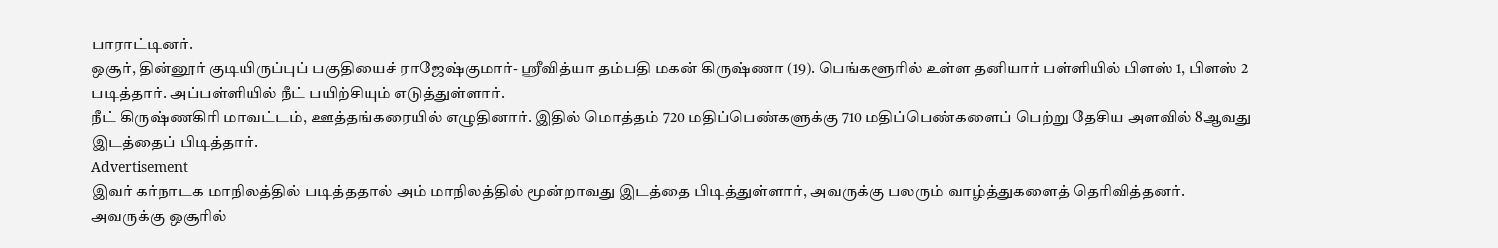பாராட்டினர்.
ஒசூர், தின்னூர் குடியிருப்புப் பகுதியைச் ராஜேஷ்குமார்- ஸ்ரீவித்யா தம்பதி மகன் கிருஷ்ணா (19). பெங்களூரில் உள்ள தனியார் பள்ளியில் பிளஸ் 1, பிளஸ் 2 படித்தார். அப்பள்ளியில் நீட் பயிற்சியும் எடுத்துள்ளார்.
நீட் கிருஷ்ணகிரி மாவட்டம், ஊத்தங்கரையில் எழுதினார். இதில் மொத்தம் 720 மதிப்பெண்களுக்கு 710 மதிப்பெண்களைப் பெற்று தேசிய அளவில் 8ஆவது இடத்தைப் பிடித்தார்.
Advertisement
இவர் கர்நாடக மாநிலத்தில் படித்ததால் அம் மாநிலத்தில் மூன்றாவது இடத்தை பிடித்துள்ளார், அவருக்கு பலரும் வாழ்த்துகளைத் தெரிவித்தனர்.
அவருக்கு ஒசூரில்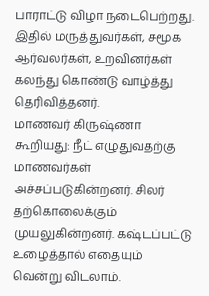பாராட்டு விழா நடைபெற்றது. இதில் மருத்துவர்கள், சமூக ஆர்வலர்கள், உறவினர்கள் கலந்து கொண்டு வாழ்த்து தெரிவித்தனர்.
மாணவர் கிருஷ்ணா கூறியது: நீட் எழுதுவதற்கு மாணவர்கள் அச்சப்படுகின்றனர். சிலர் தற்கொலைக்கும் முயலுகின்றனர். கஷ்டப்பட்டு உழைத்தால் எதையும் வென்று விடலாம்.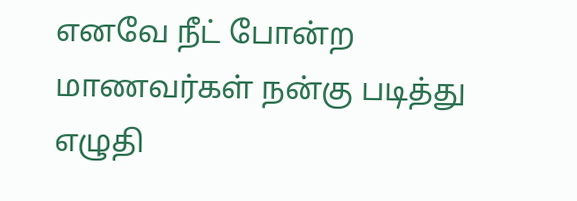எனவே நீட் போன்ற மாணவர்கள் நன்கு படித்து எழுதி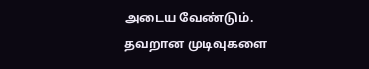அடைய வேண்டும். தவறான முடிவுகளை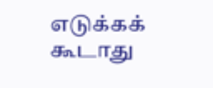எடுக்கக் கூடாது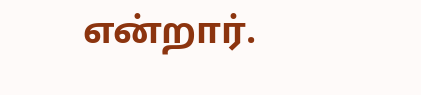என்றார்.